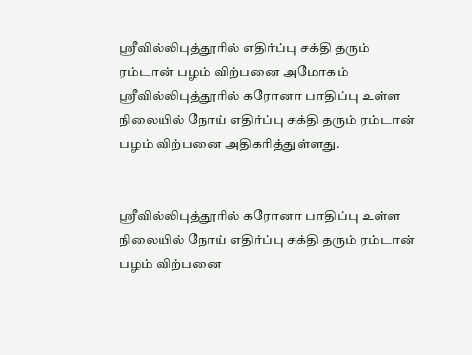ஸ்ரீவில்லிபுத்தூரில் எதிர்ப்பு சக்தி தரும் ரம்டான் பழம் விற்பனை அமோகம்
ஸ்ரீவில்லிபுத்தூரில் கரோனா பாதிப்பு உள்ள நிலையில் நோய் எதிர்ப்பு சக்தி தரும் ரம்டான் பழம் விற்பனை அதிகரித்துள்ளது.


ஸ்ரீவில்லிபுத்தூரில் கரோனா பாதிப்பு உள்ள நிலையில் நோய் எதிர்ப்பு சக்தி தரும் ரம்டான் பழம் விற்பனை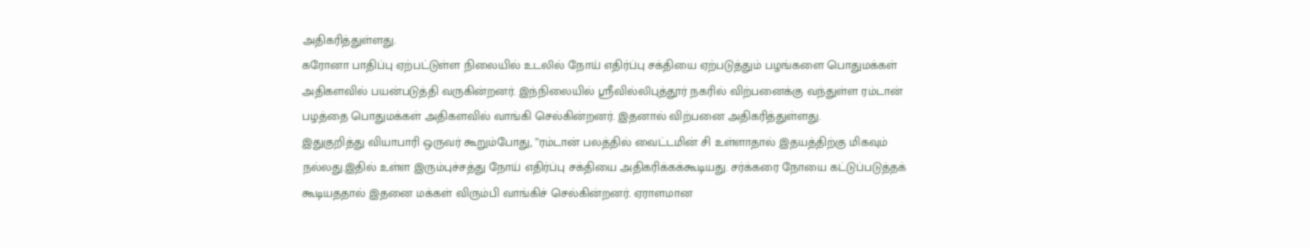அதிகரித்துள்ளது.
கரோனா பாதிப்பு ஏற்பட்டுள்ள நிலையில் உடலில் நோய் எதிர்ப்பு சக்தியை ஏற்படுத்தும் பழங்களை பொதுமக்கள் அதிகளவில் பயன்படுத்தி வருகின்றனர். இந்நிலையில் ஸ்ரீவில்லிபுத்தூர் நகரில் விற்பனைக்கு வந்துள்ள ரம்டான் பழத்தை பொதுமக்கள் அதிகளவில் வாங்கி செல்கின்றனர். இதனால் விற்பனை அதிகரித்துள்ளது.
இதுகுறித்து வியாபாரி ஒருவர் கூறும்போது, ”ரம்டான் பலத்தில் வைட்டமின் சி உள்ளாதால் இதயத்திற்கு மிகவும் நல்லது.இதில் உள்ள இரும்புச்சத்து நோய் எதிர்ப்பு சக்தியை அதிகரிக்கக்கூடியது. சர்க்கரை நோயை கட்டுப்படுத்தக் கூடியததால் இதனை மக்கள் விரும்பி வாங்கிச் செல்கின்றனர். ஏராளமான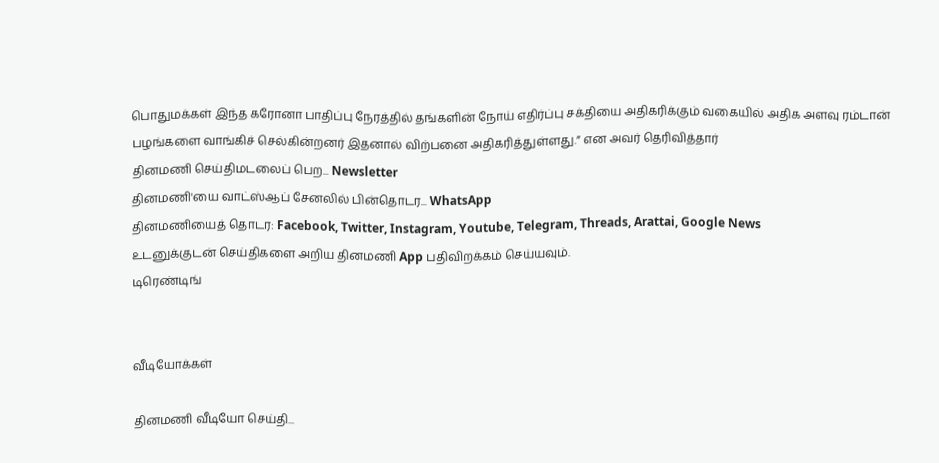பொதுமக்கள் இந்த கரோனா பாதிப்பு நேரத்தில் தங்களின் நோய் எதிர்ப்பு சக்தியை அதிகரிக்கும் வகையில் அதிக அளவு ரம்டான் பழங்களை வாங்கிச் செல்கின்றனர் இதனால் விற்பனை அதிகரித்துள்ளது.” என அவர் தெரிவித்தார்
தினமணி செய்திமடலைப் பெற... Newsletter
தினமணி'யை வாட்ஸ்ஆப் சேனலில் பின்தொடர... WhatsApp
தினமணியைத் தொடர: Facebook, Twitter, Instagram, Youtube, Telegram, Threads, Arattai, Google News
உடனுக்குடன் செய்திகளை அறிய தினமணி App பதிவிறக்கம் செய்யவும்.
டிரெண்டிங்


வீடியோக்கள்

தினமணி வீடியோ செய்தி...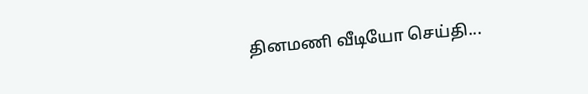தினமணி வீடியோ செய்தி...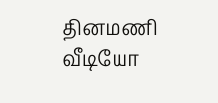தினமணி வீடியோ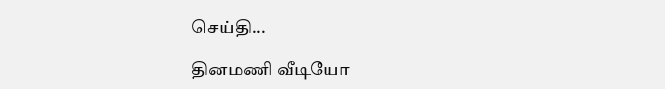செய்தி...

தினமணி வீடியோ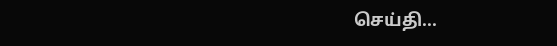செய்தி...